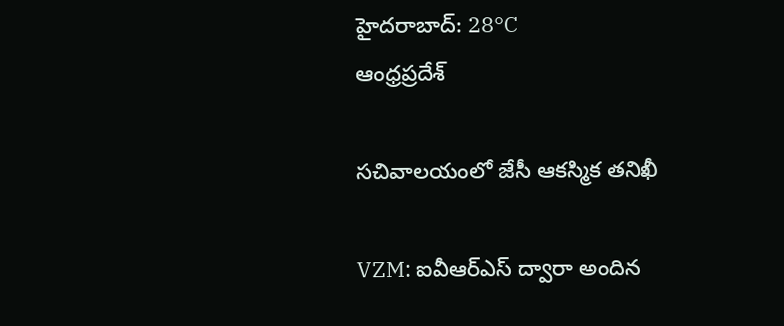హైదరాబాద్: 28°C
ఆంధ్రప్రదేశ్

సచివాలయంలో జేసీ ఆకస్మిక తనిఖీ

VZM: ఐవీఆర్‌ఎస్‌ ద్వారా అందిన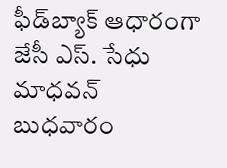ఫీడ్‌బ్యాక్‌ ఆధారంగా జేసీ ఎస్. సేధు మాధవన్‌ బుధవారం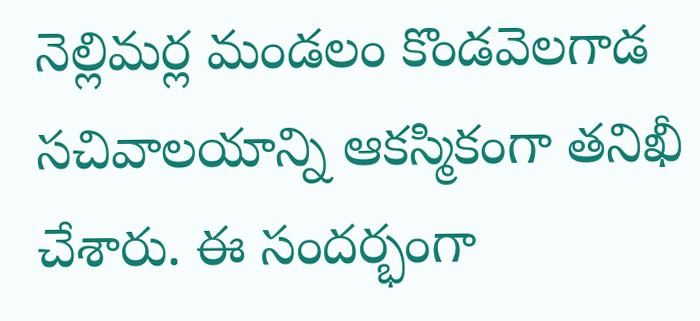నెల్లిమర్ల మండలం కొండవెలగాడ సచివాలయాన్ని ఆకస్మికంగా తనిఖీ చేశారు. ఈ సందర్భంగా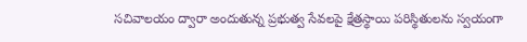సచివాలయం ద్వారా అందుతున్న ప్రభుత్వ సేవలపై క్షేత్రస్థాయి పరిస్థితులను స్వయంగా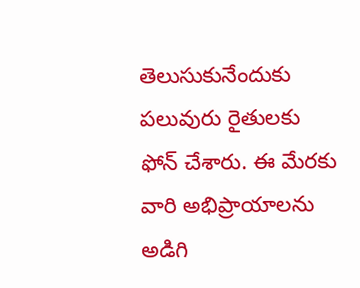తెలుసుకునేందుకు పలువురు రైతులకు ఫోన్‌ చేశారు. ఈ మేరకు వారి అభిప్రాయాలను అడిగి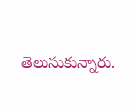తెలుసుకున్నారు.